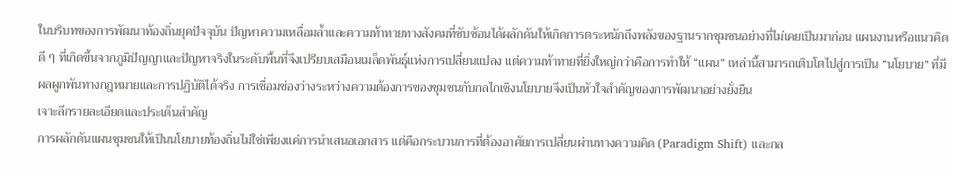ในบริบทของการพัฒนาท้องถิ่นยุคปัจจุบัน ปัญหาความเหลื่อมล้ำและความท้าทายทางสังคมที่ซับซ้อนได้ผลักดันให้เกิดการตระหนักถึงพลังของฐานรากชุมชนอย่างที่ไม่เคยเป็นมาก่อน แผนงานหรือแนวคิดดี ๆ ที่เกิดขึ้นจากภูมิปัญญาและปัญหาจริงในระดับพื้นที่จึงเปรียบเสมือนเมล็ดพันธุ์แห่งการเปลี่ยนแปลง แต่ความท้าทายที่ยิ่งใหญ่กว่าคือการทำให้ “แผน” เหล่านี้สามารถเติบโตไปสู่การเป็น “นโยบาย” ที่มีผลผูกพันทางกฎหมายและการปฏิบัติได้จริง การเชื่อมช่องว่างระหว่างความต้องการของชุมชนกับกลไกเชิงนโยบายจึงเป็นหัวใจสำคัญของการพัฒนาอย่างยั่งยืน
เจาะลึกรายละเอียดและประเด็นสำคัญ
การผลักดันแผนชุมชนให้เป็นนโยบายท้องถิ่นไม่ใช่เพียงแค่การนำเสนอเอกสาร แต่คือกระบวนการที่ต้องอาศัยการเปลี่ยนผ่านทางความคิด (Paradigm Shift) และกล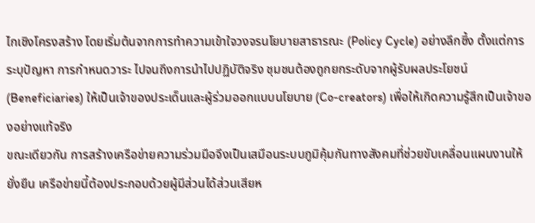ไกเชิงโครงสร้าง โดยเริ่มต้นจากการทำความเข้าใจวงจรนโยบายสาธารณะ (Policy Cycle) อย่างลึกซึ้ง ตั้งแต่การระบุปัญหา การกำหนดวาระ ไปจนถึงการนำไปปฏิบัติจริง ชุมชนต้องถูกยกระดับจากผู้รับผลประโยชน์ (Beneficiaries) ให้เป็นเจ้าของประเด็นและผู้ร่วมออกแบบนโยบาย (Co-creators) เพื่อให้เกิดความรู้สึกเป็นเจ้าของอย่างแท้จริง
ขณะเดียวกัน การสร้างเครือข่ายความร่วมมือจึงเป็นเสมือนระบบภูมิคุ้มกันทางสังคมที่ช่วยขับเคลื่อนแผนงานให้ยั่งยืน เครือข่ายนี้ต้องประกอบด้วยผู้มีส่วนได้ส่วนเสียห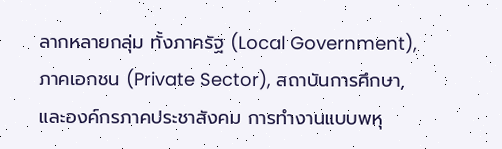ลากหลายกลุ่ม ทั้งภาครัฐ (Local Government), ภาคเอกชน (Private Sector), สถาบันการศึกษา, และองค์กรภาคประชาสังคม การทำงานแบบพหุ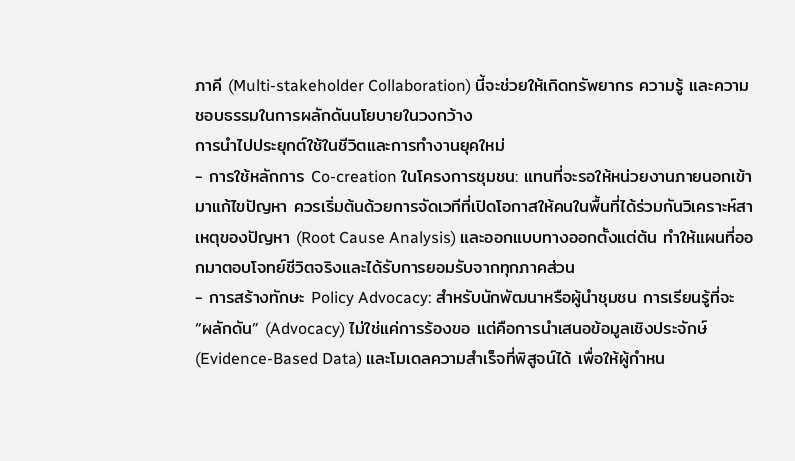ภาคี (Multi-stakeholder Collaboration) นี้จะช่วยให้เกิดทรัพยากร ความรู้ และความชอบธรรมในการผลักดันนโยบายในวงกว้าง
การนำไปประยุกต์ใช้ในชีวิตและการทำงานยุคใหม่
- การใช้หลักการ Co-creation ในโครงการชุมชน: แทนที่จะรอให้หน่วยงานภายนอกเข้ามาแก้ไขปัญหา ควรเริ่มต้นด้วยการจัดเวทีที่เปิดโอกาสให้คนในพื้นที่ได้ร่วมกันวิเคราะห์สาเหตุของปัญหา (Root Cause Analysis) และออกแบบทางออกตั้งแต่ต้น ทำให้แผนที่ออกมาตอบโจทย์ชีวิตจริงและได้รับการยอมรับจากทุกภาคส่วน
- การสร้างทักษะ Policy Advocacy: สำหรับนักพัฒนาหรือผู้นำชุมชน การเรียนรู้ที่จะ “ผลักดัน” (Advocacy) ไม่ใช่แค่การร้องขอ แต่คือการนำเสนอข้อมูลเชิงประจักษ์ (Evidence-Based Data) และโมเดลความสำเร็จที่พิสูจน์ได้ เพื่อให้ผู้กำหน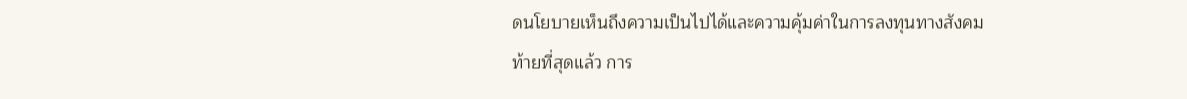ดนโยบายเห็นถึงความเป็นไปได้และความคุ้มค่าในการลงทุนทางสังคม
ท้ายที่สุดแล้ว การ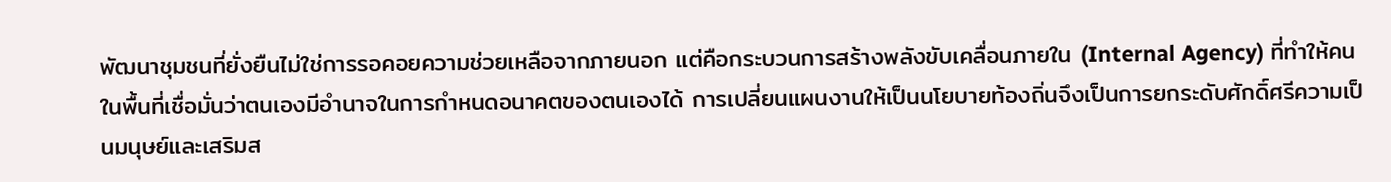พัฒนาชุมชนที่ยั่งยืนไม่ใช่การรอคอยความช่วยเหลือจากภายนอก แต่คือกระบวนการสร้างพลังขับเคลื่อนภายใน (Internal Agency) ที่ทำให้คนในพื้นที่เชื่อมั่นว่าตนเองมีอำนาจในการกำหนดอนาคตของตนเองได้ การเปลี่ยนแผนงานให้เป็นนโยบายท้องถิ่นจึงเป็นการยกระดับศักดิ์ศรีความเป็นมนุษย์และเสริมส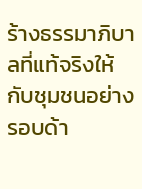ร้างธรรมาภิบาลที่แท้จริงให้กับชุมชนอย่างรอบด้า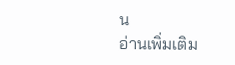น
อ่านเพิ่มเติม